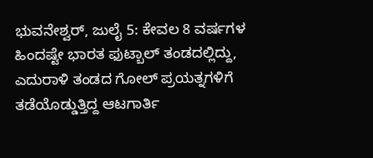ಭುವನೇಶ್ವರ್, ಜುಲೈ 5: ಕೇವಲ 8 ವರ್ಷಗಳ ಹಿಂದಷ್ಟೇ ಭಾರತ ಫುಟ್ಬಾಲ್ ತಂಡದಲ್ಲಿದ್ದು, ಎದುರಾಳಿ ತಂಡದ ಗೋಲ್ ಪ್ರಯತ್ನಗಳಿಗೆ ತಡೆಯೊಡ್ಡುತ್ತಿದ್ದ ಆಟಗಾರ್ತಿ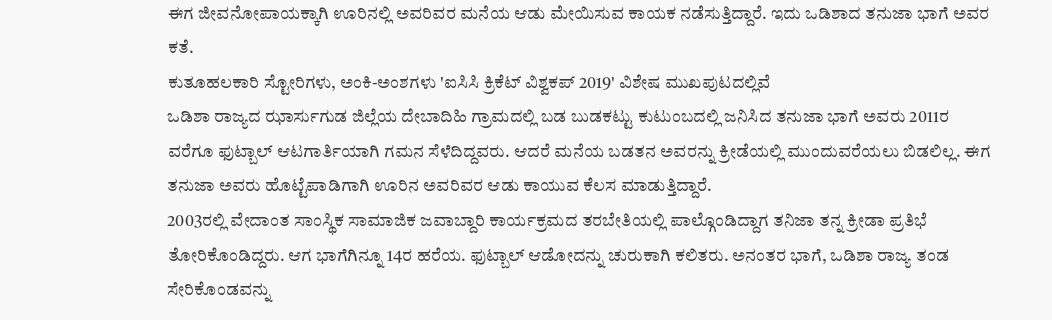ಈಗ ಜೀವನೋಪಾಯಕ್ಕಾಗಿ ಊರಿನಲ್ಲಿ ಅವರಿವರ ಮನೆಯ ಆಡು ಮೇಯಿಸುವ ಕಾಯಕ ನಡೆಸುತ್ತಿದ್ದಾರೆ. ಇದು ಒಡಿಶಾದ ತನುಜಾ ಭಾಗೆ ಅವರ ಕತೆ.
ಕುತೂಹಲಕಾರಿ ಸ್ಟೋರಿಗಳು, ಅಂಕಿ-ಅಂಶಗಳು 'ಐಸಿಸಿ ಕ್ರಿಕೆಟ್ ವಿಶ್ವಕಪ್ 2019' ವಿಶೇಷ ಮುಖಪುಟದಲ್ಲಿವೆ
ಒಡಿಶಾ ರಾಜ್ಯದ ಝಾರ್ಸುಗುಡ ಜಿಲ್ಲೆಯ ದೇಬಾದಿಹಿ ಗ್ರಾಮದಲ್ಲಿ ಬಡ ಬುಡಕಟ್ಟು ಕುಟುಂಬದಲ್ಲಿ ಜನಿಸಿದ ತನುಜಾ ಭಾಗೆ ಅವರು 2011ರ ವರೆಗೂ ಫುಟ್ಬಾಲ್ ಆಟಗಾರ್ತಿಯಾಗಿ ಗಮನ ಸೆಳೆದಿದ್ದವರು. ಆದರೆ ಮನೆಯ ಬಡತನ ಅವರನ್ನು ಕ್ರೀಡೆಯಲ್ಲಿ ಮುಂದುವರೆಯಲು ಬಿಡಲಿಲ್ಲ. ಈಗ ತನುಜಾ ಅವರು ಹೊಟ್ಟೆಪಾಡಿಗಾಗಿ ಊರಿನ ಅವರಿವರ ಆಡು ಕಾಯುವ ಕೆಲಸ ಮಾಡುತ್ತಿದ್ದಾರೆ.
2003ರಲ್ಲಿ ವೇದಾಂತ ಸಾಂಸ್ಥಿಕ ಸಾಮಾಜಿಕ ಜವಾಬ್ದಾರಿ ಕಾರ್ಯಕ್ರಮದ ತರಬೇತಿಯಲ್ಲಿ ಪಾಲ್ಗೊಂಡಿದ್ದಾಗ ತನಿಜಾ ತನ್ನ ಕ್ರೀಡಾ ಪ್ರತಿಭೆ ತೋರಿಕೊಂಡಿದ್ದರು. ಆಗ ಭಾಗೆಗಿನ್ನೂ 14ರ ಹರೆಯ. ಫುಟ್ಬಾಲ್ ಆಡೋದನ್ನು ಚುರುಕಾಗಿ ಕಲಿತರು. ಅನಂತರ ಭಾಗೆ, ಒಡಿಶಾ ರಾಜ್ಯ ತಂಡ ಸೇರಿಕೊಂಡವನ್ನು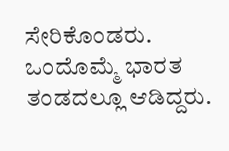ಸೇರಿಕೊಂಡರು. ಒಂದೊಮ್ಮೆ ಭಾರತ ತಂಡದಲ್ಲೂ ಆಡಿದ್ದರು.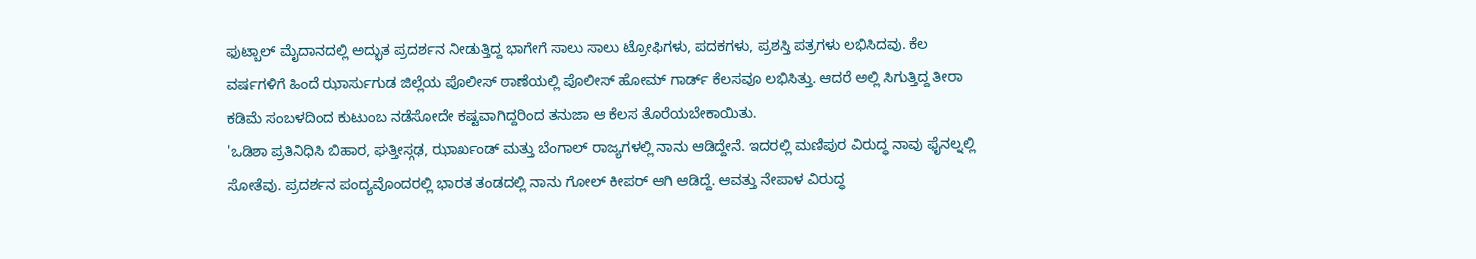ಫುಟ್ಬಾಲ್ ಮೈದಾನದಲ್ಲಿ ಅದ್ಭುತ ಪ್ರದರ್ಶನ ನೀಡುತ್ತಿದ್ದ ಭಾಗೇಗೆ ಸಾಲು ಸಾಲು ಟ್ರೋಫಿಗಳು, ಪದಕಗಳು, ಪ್ರಶಸ್ತಿ ಪತ್ರಗಳು ಲಭಿಸಿದವು. ಕೆಲ ವರ್ಷಗಳಿಗೆ ಹಿಂದೆ ಝಾರ್ಸುಗುಡ ಜಿಲ್ಲೆಯ ಪೊಲೀಸ್ ಠಾಣೆಯಲ್ಲಿ ಪೊಲೀಸ್ ಹೋಮ್ ಗಾರ್ಡ್ ಕೆಲಸವೂ ಲಭಿಸಿತ್ತು. ಆದರೆ ಅಲ್ಲಿ ಸಿಗುತ್ತಿದ್ದ ತೀರಾ ಕಡಿಮೆ ಸಂಬಳದಿಂದ ಕುಟುಂಬ ನಡೆಸೋದೇ ಕಷ್ಟವಾಗಿದ್ದರಿಂದ ತನುಜಾ ಆ ಕೆಲಸ ತೊರೆಯಬೇಕಾಯಿತು.
'ಒಡಿಶಾ ಪ್ರತಿನಿಧಿಸಿ ಬಿಹಾರ, ಘತ್ತೀಸ್ಗಢ, ಝಾರ್ಖಂಡ್ ಮತ್ತು ಬೆಂಗಾಲ್ ರಾಜ್ಯಗಳಲ್ಲಿ ನಾನು ಆಡಿದ್ದೇನೆ. ಇದರಲ್ಲಿ ಮಣಿಪುರ ವಿರುದ್ಧ ನಾವು ಫೈನಲ್ನಲ್ಲಿ ಸೋತೆವು. ಪ್ರದರ್ಶನ ಪಂದ್ಯವೊಂದರಲ್ಲಿ ಭಾರತ ತಂಡದಲ್ಲಿ ನಾನು ಗೋಲ್ ಕೀಪರ್ ಆಗಿ ಆಡಿದ್ದೆ. ಆವತ್ತು ನೇಪಾಳ ವಿರುದ್ಧ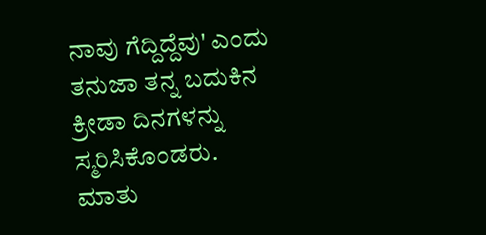ನಾವು ಗೆದ್ದಿದ್ದೆವು' ಎಂದು ತನುಜಾ ತನ್ನ ಬದುಕಿನ ಕ್ರೀಡಾ ದಿನಗಳನ್ನು ಸ್ಮರಿಸಿಕೊಂಡರು.
ಮಾತು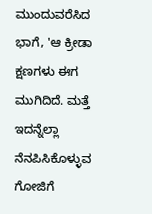ಮುಂದುವರೆಸಿದ ಭಾಗೆ, 'ಆ ಕ್ರೀಡಾ ಕ್ಷಣಗಳು ಈಗ ಮುಗಿದಿದೆ. ಮತ್ತೆ ಇದನ್ನೆಲ್ಲಾ ನೆನಪಿಸಿಕೊಳ್ಳುವ ಗೋಜಿಗೆ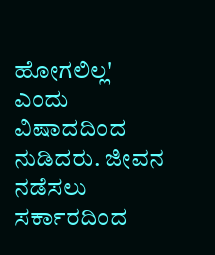ಹೋಗಲಿಲ್ಲ' ಎಂದು ವಿಷಾದದಿಂದ ನುಡಿದರು. ಜೀವನ ನಡೆಸಲು ಸರ್ಕಾರದಿಂದ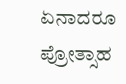ಏನಾದರೂ ಪ್ರೋತ್ಸಾಹ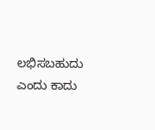ಲಭಿಸಬಹುದು ಎಂದು ಕಾದು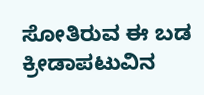ಸೋತಿರುವ ಈ ಬಡ ಕ್ರೀಡಾಪಟುವಿನ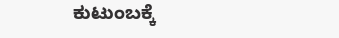ಕುಟುಂಬಕ್ಕೆ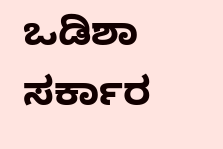ಒಡಿಶಾ ಸರ್ಕಾರ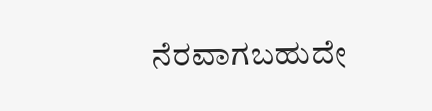ನೆರವಾಗಬಹುದೇ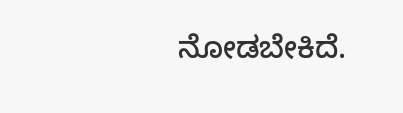ನೋಡಬೇಕಿದೆ.